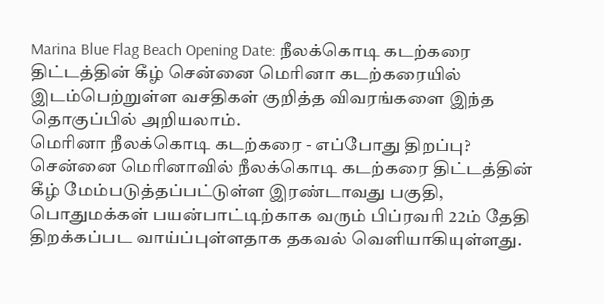Marina Blue Flag Beach Opening Date: நீலக்கொடி கடற்கரை திட்டத்தின் கீழ் சென்னை மெரினா கடற்கரையில் இடம்பெற்றுள்ள வசதிகள் குறித்த விவரங்களை இந்த தொகுப்பில் அறியலாம்.
மெரினா நீலக்கொடி கடற்கரை - எப்போது திறப்பு?
சென்னை மெரினாவில் நீலக்கொடி கடற்கரை திட்டத்தின் கீழ் மேம்படுத்தப்பட்டுள்ள இரண்டாவது பகுதி, பொதுமக்கள் பயன்பாட்டிற்காக வரும் பிப்ரவரி 22ம் தேதி திறக்கப்பட வாய்ப்புள்ளதாக தகவல் வெளியாகியுள்ளது.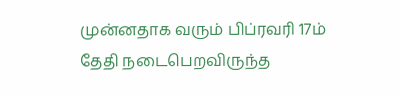முன்னதாக வரும் பிப்ரவரி 17ம் தேதி நடைபெறவிருந்த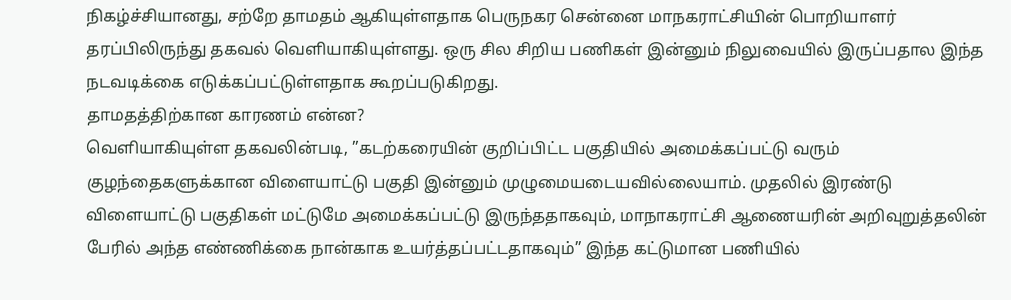நிகழ்ச்சியானது, சற்றே தாமதம் ஆகியுள்ளதாக பெருநகர சென்னை மாநகராட்சியின் பொறியாளர் தரப்பிலிருந்து தகவல் வெளியாகியுள்ளது. ஒரு சில சிறிய பணிகள் இன்னும் நிலுவையில் இருப்பதால இந்த நடவடிக்கை எடுக்கப்பட்டுள்ளதாக கூறப்படுகிறது.
தாமதத்திற்கான காரணம் என்ன?
வெளியாகியுள்ள தகவலின்படி, ”கடற்கரையின் குறிப்பிட்ட பகுதியில் அமைக்கப்பட்டு வரும் குழந்தைகளுக்கான விளையாட்டு பகுதி இன்னும் முழுமையடையவில்லையாம். முதலில் இரண்டு விளையாட்டு பகுதிகள் மட்டுமே அமைக்கப்பட்டு இருந்ததாகவும், மாநாகராட்சி ஆணையரின் அறிவுறுத்தலின் பேரில் அந்த எண்ணிக்கை நான்காக உயர்த்தப்பட்டதாகவும்” இந்த கட்டுமான பணியில்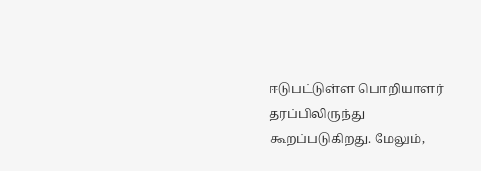ஈடுபட்டுள்ள பொறியாளர் தரப்பிலிருந்து கூறப்படுகிறது. மேலும்,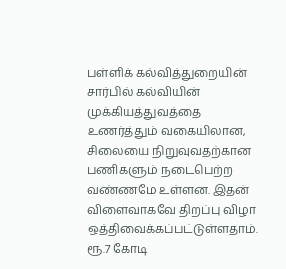பள்ளிக் கல்வித்துறையின் சார்பில் கல்வியின் முக்கியத்துவத்தை உணர்த்தும் வகையிலான, சிலையை நிறுவுவதற்கான பணிகளும் நடைபெற்ற வண்ணமே உள்ளன. இதன் விளைவாகவே திறப்பு விழா ஒத்திவைக்கப்பட்டுள்ளதாம்.
ரூ.7 கோடி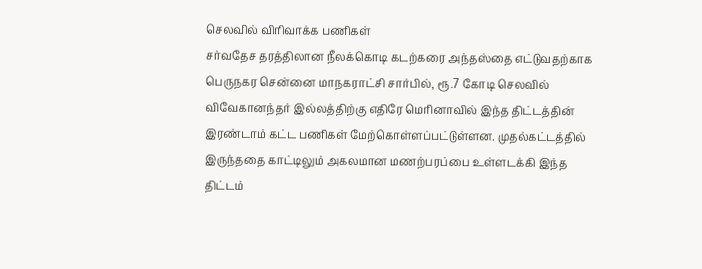செலவில் விரிவாக்க பணிகள்
சர்வதேச தரத்திலான நீலக்கொடி கடற்கரை அந்தஸ்தை எட்டுவதற்காக பெருநகர சென்னை மாநகராட்சி சார்பில், ரூ.7 கோடி செலவில் விவேகானந்தர் இல்லத்திற்கு எதிரே மெரினாவில் இந்த திட்டத்தின் இரண்டாம் கட்ட பணிகள் மேற்கொள்ளப்பட்டுள்ளன. முதல்கட்டத்தில் இருந்ததை காட்டிலும் அகலமான மணற்பரப்பை உள்ளடக்கி இந்த திட்டம்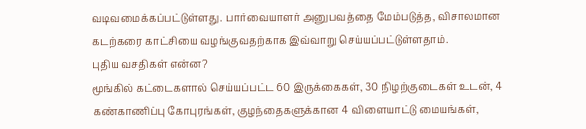வடிவமைக்கப்பட்டுள்ளது. பார்வையாளர் அனுபவத்தை மேம்படுத்த, விசாலமான கடற்கரை காட்சியை வழங்குவதற்காக இவ்வாறு செய்யப்பட்டுள்ளதாம்.
புதிய வசதிகள் என்ன?
மூங்கில் கட்டைகளால் செய்யப்பட்ட 60 இருக்கைகள், 30 நிழற்குடைகள் உடன், 4 கண்காணிப்பு கோபுரங்கள், குழந்தைகளுக்கான 4 விளையாட்டு மையங்கள்,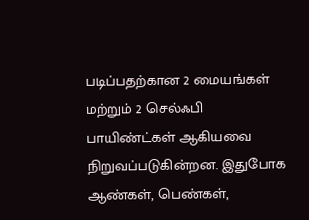படிப்பதற்கான 2 மையங்கள் மற்றும் 2 செல்ஃபி பாயிண்ட்கள் ஆகியவை நிறுவப்படுகின்றன. இதுபோக ஆண்கள், பெண்கள்,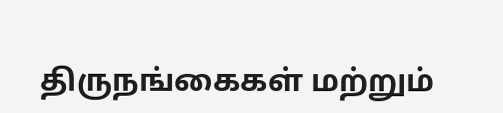திருநங்கைகள் மற்றும்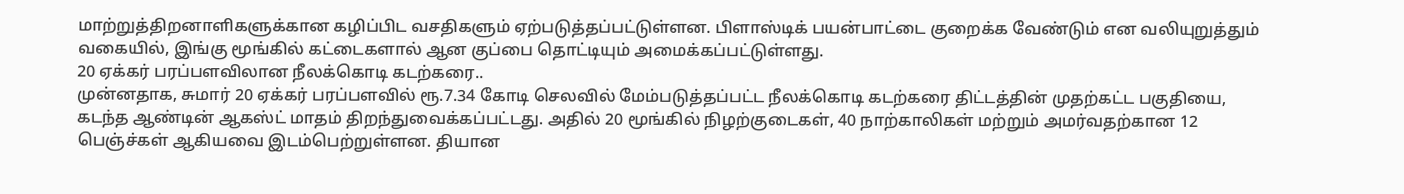மாற்றுத்திறனாளிகளுக்கான கழிப்பிட வசதிகளும் ஏற்படுத்தப்பட்டுள்ளன. பிளாஸ்டிக் பயன்பாட்டை குறைக்க வேண்டும் என வலியுறுத்தும் வகையில், இங்கு மூங்கில் கட்டைகளால் ஆன குப்பை தொட்டியும் அமைக்கப்பட்டுள்ளது.
20 ஏக்கர் பரப்பளவிலான நீலக்கொடி கடற்கரை..
முன்னதாக, சுமார் 20 ஏக்கர் பரப்பளவில் ரூ.7.34 கோடி செலவில் மேம்படுத்தப்பட்ட நீலக்கொடி கடற்கரை திட்டத்தின் முதற்கட்ட பகுதியை, கடந்த ஆண்டின் ஆகஸ்ட் மாதம் திறந்துவைக்கப்பட்டது. அதில் 20 மூங்கில் நிழற்குடைகள், 40 நாற்காலிகள் மற்றும் அமர்வதற்கான 12 பெஞ்ச்கள் ஆகியவை இடம்பெற்றுள்ளன. தியான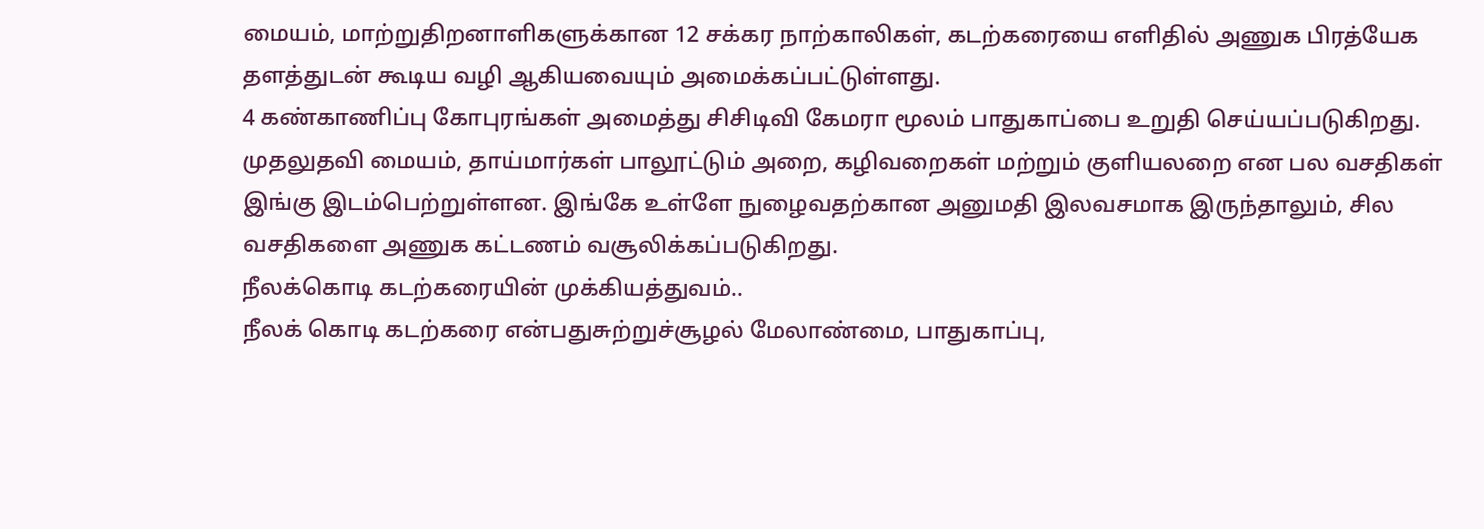மையம், மாற்றுதிறனாளிகளுக்கான 12 சக்கர நாற்காலிகள், கடற்கரையை எளிதில் அணுக பிரத்யேக தளத்துடன் கூடிய வழி ஆகியவையும் அமைக்கப்பட்டுள்ளது.
4 கண்காணிப்பு கோபுரங்கள் அமைத்து சிசிடிவி கேமரா மூலம் பாதுகாப்பை உறுதி செய்யப்படுகிறது. முதலுதவி மையம், தாய்மார்கள் பாலூட்டும் அறை, கழிவறைகள் மற்றும் குளியலறை என பல வசதிகள் இங்கு இடம்பெற்றுள்ளன. இங்கே உள்ளே நுழைவதற்கான அனுமதி இலவசமாக இருந்தாலும், சில வசதிகளை அணுக கட்டணம் வசூலிக்கப்படுகிறது.
நீலக்கொடி கடற்கரையின் முக்கியத்துவம்..
நீலக் கொடி கடற்கரை என்பதுசுற்றுச்சூழல் மேலாண்மை, பாதுகாப்பு,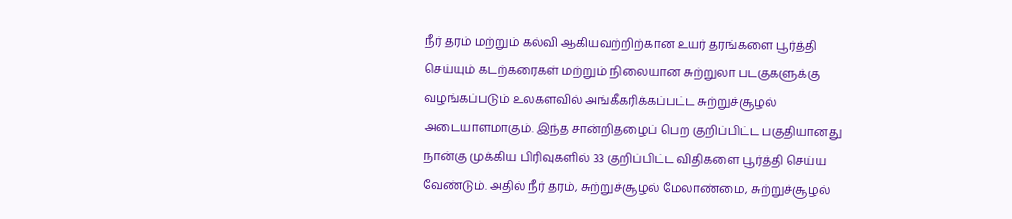நீர் தரம் மற்றும் கல்வி ஆகியவற்றிற்கான உயர் தரங்களை பூர்த்தி செய்யும் கடற்கரைகள் மற்றும் நிலையான சுற்றுலா படகுகளுக்கு வழங்கப்படும் உலகளவில் அங்கீகரிக்கப்பட்ட சுற்றுச்சூழல் அடையாளமாகும். இந்த சான்றிதழைப் பெற குறிப்பிட்ட பகுதியானது நான்கு முக்கிய பிரிவுகளில் 33 குறிப்பிட்ட விதிகளை பூர்த்தி செய்ய வேண்டும். அதில் நீர் தரம், சுற்றுச்சூழல் மேலாண்மை, சுற்றுச்சூழல்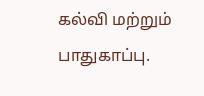கல்வி மற்றும் பாதுகாப்பு.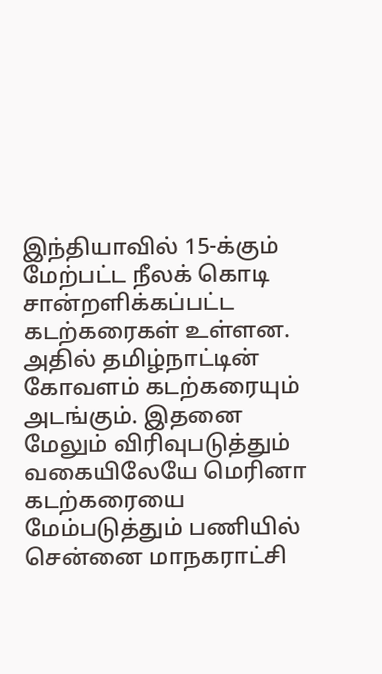இந்தியாவில் 15-க்கும் மேற்பட்ட நீலக் கொடி சான்றளிக்கப்பட்ட கடற்கரைகள் உள்ளன. அதில் தமிழ்நாட்டின் கோவளம் கடற்கரையும் அடங்கும். இதனை மேலும் விரிவுபடுத்தும் வகையிலேயே மெரினா கடற்கரையை மேம்படுத்தும் பணியில் சென்னை மாநகராட்சி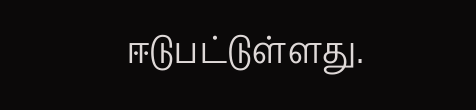ஈடுபட்டுள்ளது.